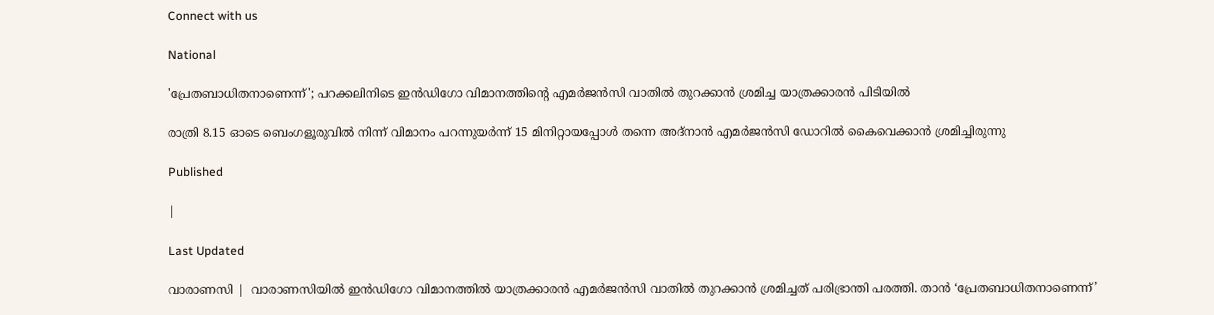Connect with us

National

'പ്രേതബാധിതനാണെന്ന്'; പറക്കലിനിടെ ഇന്‍ഡിഗോ വിമാനത്തിന്റെ എമര്‍ജന്‍സി വാതില്‍ തുറക്കാന്‍ ശ്രമിച്ച യാത്രക്കാരന്‍ പിടിയില്‍

രാത്രി 8.15 ഓടെ ബെംഗളൂരുവില്‍ നിന്ന് വിമാനം പറന്നുയര്‍ന്ന് 15 മിനിറ്റായപ്പോള്‍ തന്നെ അദ്നാന്‍ എമര്‍ജന്‍സി ഡോറില്‍ കൈവെക്കാന്‍ ശ്രമിച്ചിരുന്നു

Published

|

Last Updated

വാരാണസി |  വാരാണസിയില്‍ ഇന്‍ഡിഗോ വിമാനത്തില്‍ യാത്രക്കാരന്‍ എമര്‍ജന്‍സി വാതില്‍ തുറക്കാന്‍ ശ്രമിച്ചത് പരിഭ്രാന്തി പരത്തി. താന്‍ ‘പ്രേതബാധിതനാണെന്ന്’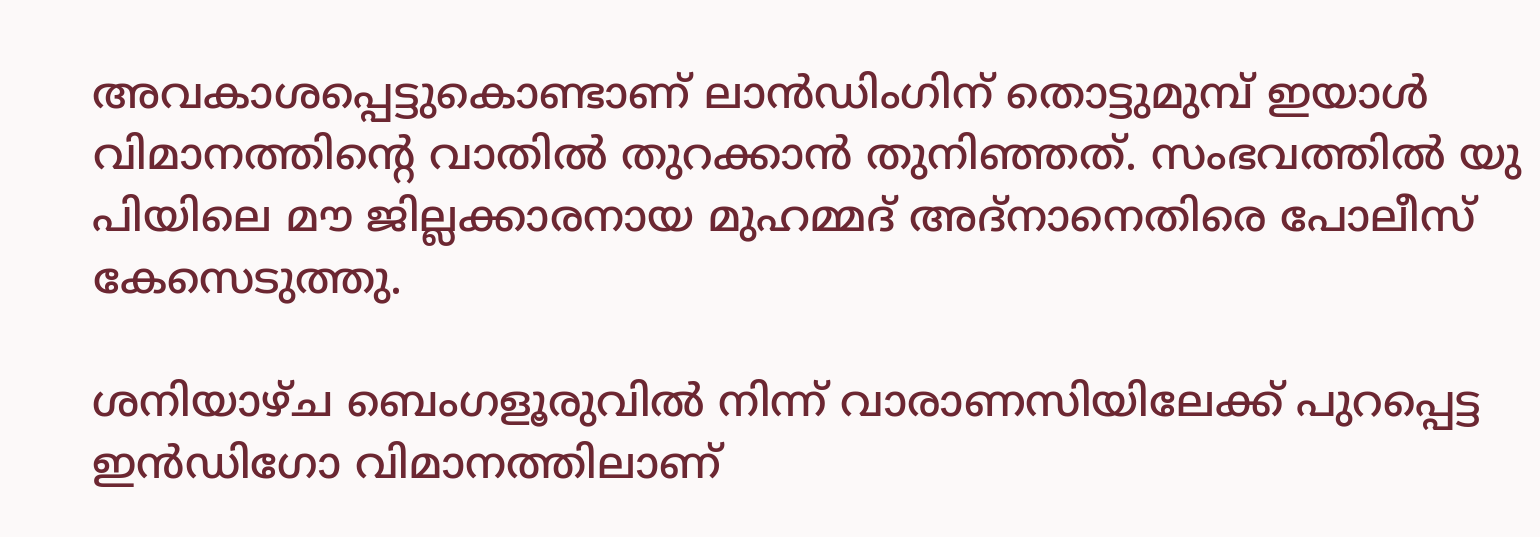അവകാശപ്പെട്ടുകൊണ്ടാണ് ലാന്‍ഡിംഗിന് തൊട്ടുമുമ്പ് ഇയാള്‍ വിമാനത്തിന്റെ വാതില്‍ തുറക്കാന്‍ തുനിഞ്ഞത്. സംഭവത്തില്‍ യു പിയിലെ മൗ ജില്ലക്കാരനായ മുഹമ്മദ് അദ്‌നാനെതിരെ പോലീസ് കേസെടുത്തു.

ശനിയാഴ്ച ബെംഗളൂരുവില്‍ നിന്ന് വാരാണസിയിലേക്ക് പുറപ്പെട്ട ഇന്‍ഡിഗോ വിമാനത്തിലാണ്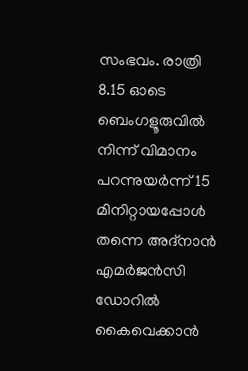സംഭവം. രാത്രി 8.15 ഓടെ ബെംഗളൂരുവില്‍ നിന്ന് വിമാനം പറന്നുയര്‍ന്ന് 15 മിനിറ്റായപ്പോള്‍ തന്നെ അദ്നാന്‍ എമര്‍ജന്‍സി ഡോറില്‍ കൈവെക്കാന്‍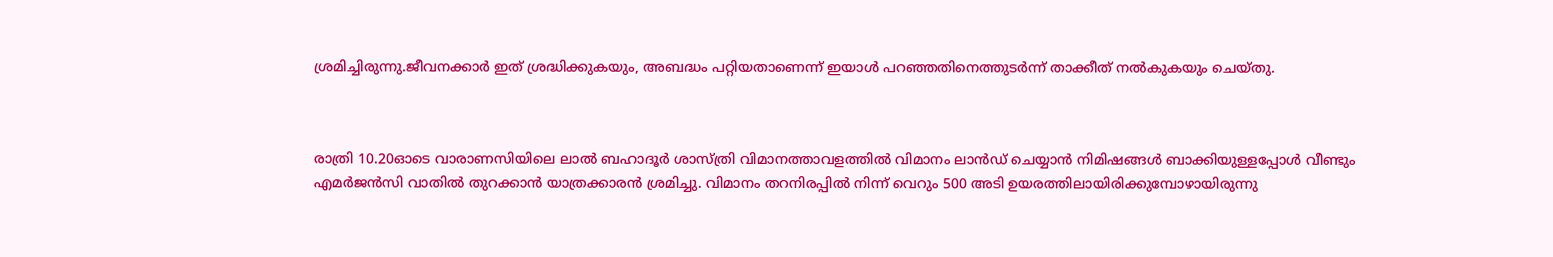ശ്രമിച്ചിരുന്നു.ജീവനക്കാര്‍ ഇത് ശ്രദ്ധിക്കുകയും, അബദ്ധം പറ്റിയതാണെന്ന് ഇയാള്‍ പറഞ്ഞതിനെത്തുടര്‍ന്ന് താക്കീത് നല്‍കുകയും ചെയ്തു.



രാത്രി 10.20ഓടെ വാരാണസിയിലെ ലാല്‍ ബഹാദൂര്‍ ശാസ്ത്രി വിമാനത്താവളത്തില്‍ വിമാനം ലാന്‍ഡ് ചെയ്യാന്‍ നിമിഷങ്ങള്‍ ബാക്കിയുള്ളപ്പോള്‍ വീണ്ടും എമര്‍ജന്‍സി വാതില്‍ തുറക്കാന്‍ യാത്രക്കാരന്‍ ശ്രമിച്ചു. വിമാനം തറനിരപ്പില്‍ നിന്ന് വെറും 500 അടി ഉയരത്തിലായിരിക്കുമ്പോഴായിരുന്നു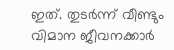ഇത്. തുടര്‍ന്ന് വീണ്ടും വിമാന ജീവനക്കാര്‍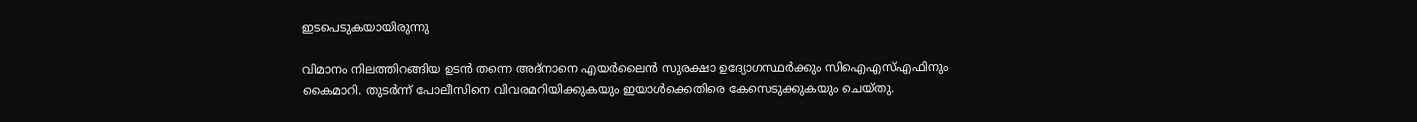ഇടപെടുകയായിരുന്നു

വിമാനം നിലത്തിറങ്ങിയ ഉടന്‍ തന്നെ അദ്നാനെ എയര്‍ലൈന്‍ സുരക്ഷാ ഉദ്യോഗസ്ഥര്‍ക്കും സിഐഎസ്എഫിനും കൈമാറി. തുടര്‍ന്ന് പോലീസിനെ വിവരമറിയിക്കുകയും ഇയാള്‍ക്കെതിരെ കേസെടുക്കുകയും ചെയ്തു.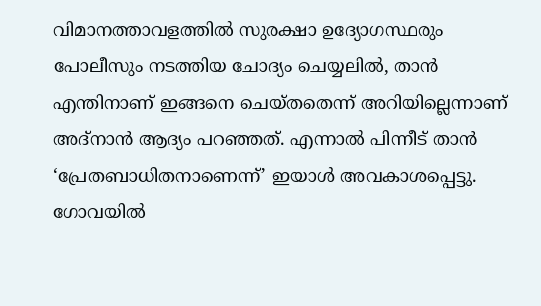വിമാനത്താവളത്തില്‍ സുരക്ഷാ ഉദ്യോഗസ്ഥരും പോലീസും നടത്തിയ ചോദ്യം ചെയ്യലില്‍, താന്‍ എന്തിനാണ് ഇങ്ങനെ ചെയ്തതെന്ന് അറിയില്ലെന്നാണ് അദ്നാന്‍ ആദ്യം പറഞ്ഞത്. എന്നാല്‍ പിന്നീട് താന്‍ ‘പ്രേതബാധിതനാണെന്ന്’ ഇയാള്‍ അവകാശപ്പെട്ടു. ഗോവയില്‍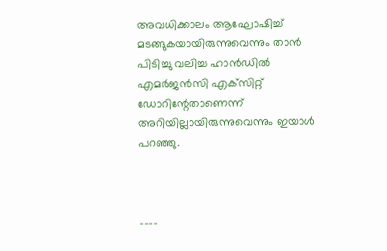അവധിക്കാലം ആഘോഷിച്ച് മടങ്ങുകയായിരുന്നുവെന്നും താന്‍ പിടിച്ചു വലിച്ച ഹാന്‍ഡില്‍ എമര്‍ജന്‍സി എക്‌സിറ്റ് ഡോറിന്റേതാണെന്ന് അറിയില്ലായിരുന്നുവെന്നും ഇയാള്‍ പറഞ്ഞു.



----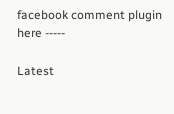facebook comment plugin here -----

Latest